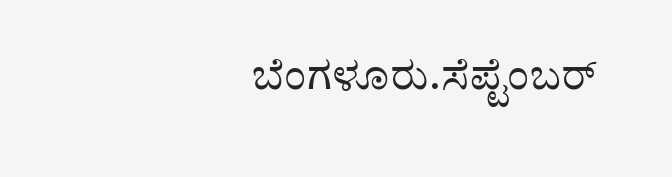ಬೆಂಗಳೂರು.ಸೆಪ್ಟೆಂಬರ್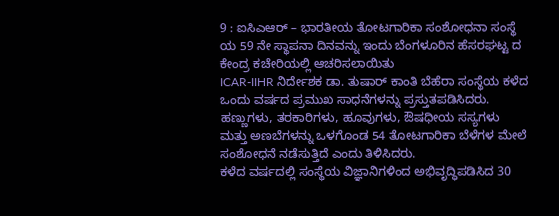9 : ಐಸಿಎಆರ್ – ಭಾರತೀಯ ತೋಟಗಾರಿಕಾ ಸಂಶೋಧನಾ ಸಂಸ್ಥೆ ಯ 59 ನೇ ಸ್ಥಾಪನಾ ದಿನವನ್ನು ಇಂದು ಬೆಂಗಳೂರಿನ ಹೆಸರಘಟ್ಟ ದ ಕೇಂದ್ರ ಕಚೇರಿಯಲ್ಲಿ ಆಚರಿಸಲಾಯಿತು
ICAR-IIHR ನಿರ್ದೇಶಕ ಡಾ. ತುಷಾರ್ ಕಾಂತಿ ಬೆಹೆರಾ ಸಂಸ್ಥೆಯ ಕಳೆದ ಒಂದು ವರ್ಷದ ಪ್ರಮುಖ ಸಾಧನೆಗಳನ್ನು ಪ್ರಸ್ತುತಪಡಿಸಿದರು. ಹಣ್ಣುಗಳು, ತರಕಾರಿಗಳು, ಹೂವುಗಳು, ಔಷಧೀಯ ಸಸ್ಯಗಳು ಮತ್ತು ಅಣಬೆಗಳನ್ನು ಒಳಗೊಂಡ 54 ತೋಟಗಾರಿಕಾ ಬೆಳೆಗಳ ಮೇಲೆ ಸಂಶೋಧನೆ ನಡೆಸುತ್ತಿದೆ ಎಂದು ತಿಳಿಸಿದರು.
ಕಳೆದ ವರ್ಷದಲ್ಲಿ ಸಂಸ್ಥೆಯ ವಿಜ್ಞಾನಿಗಳಿಂದ ಅಭಿವೃದ್ಧಿಪಡಿಸಿದ 30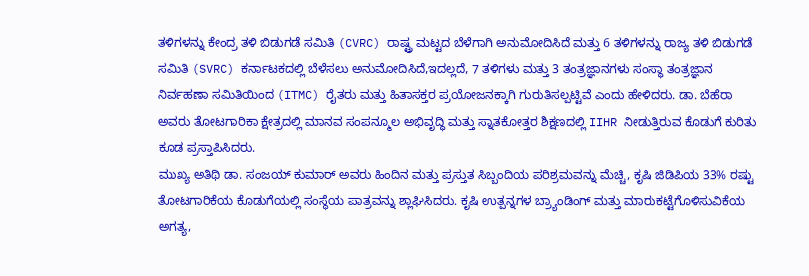ತಳಿಗಳನ್ನು ಕೇಂದ್ರ ತಳಿ ಬಿಡುಗಡೆ ಸಮಿತಿ (CVRC) ರಾಷ್ಟ್ರ ಮಟ್ಟದ ಬೆಳೆಗಾಗಿ ಅನುಮೋದಿಸಿದೆ ಮತ್ತು 6 ತಳಿಗಳನ್ನು ರಾಜ್ಯ ತಳಿ ಬಿಡುಗಡೆ ಸಮಿತಿ (SVRC) ಕರ್ನಾಟಕದಲ್ಲಿ ಬೆಳೆಸಲು ಅನುಮೋದಿಸಿದೆ,ಇದಲ್ಲದೆ, 7 ತಳಿಗಳು ಮತ್ತು 3 ತಂತ್ರಜ್ಞಾನಗಳು ಸಂಸ್ಥಾ ತಂತ್ರಜ್ಞಾನ ನಿರ್ವಹಣಾ ಸಮಿತಿಯಿಂದ (ITMC) ರೈತರು ಮತ್ತು ಹಿತಾಸಕ್ತರ ಪ್ರಯೋಜನಕ್ಕಾಗಿ ಗುರುತಿಸಲ್ಪಟ್ಟಿವೆ ಎಂದು ಹೇಳಿದರು. ಡಾ. ಬೆಹೆರಾ ಅವರು ತೋಟಗಾರಿಕಾ ಕ್ಷೇತ್ರದಲ್ಲಿ ಮಾನವ ಸಂಪನ್ಮೂಲ ಅಭಿವೃದ್ಧಿ ಮತ್ತು ಸ್ನಾತಕೋತ್ತರ ಶಿಕ್ಷಣದಲ್ಲಿ IIHR ನೀಡುತ್ತಿರುವ ಕೊಡುಗೆ ಕುರಿತು ಕೂಡ ಪ್ರಸ್ತಾಪಿಸಿದರು.
ಮುಖ್ಯ ಅತಿಥಿ ಡಾ. ಸಂಜಯ್ ಕುಮಾರ್ ಅವರು ಹಿಂದಿನ ಮತ್ತು ಪ್ರಸ್ತುತ ಸಿಬ್ಬಂದಿಯ ಪರಿಶ್ರಮವನ್ನು ಮೆಚ್ಚಿ, ಕೃಷಿ ಜಿಡಿಪಿಯ 33% ರಷ್ಟು ತೋಟಗಾರಿಕೆಯ ಕೊಡುಗೆಯಲ್ಲಿ ಸಂಸ್ಥೆಯ ಪಾತ್ರವನ್ನು ಶ್ಲಾಘಿಸಿದರು. ಕೃಷಿ ಉತ್ಪನ್ನಗಳ ಬ್ರ್ಯಾಂಡಿಂಗ್ ಮತ್ತು ಮಾರುಕಟ್ಟೆಗೊಳಿಸುವಿಕೆಯ ಅಗತ್ಯ,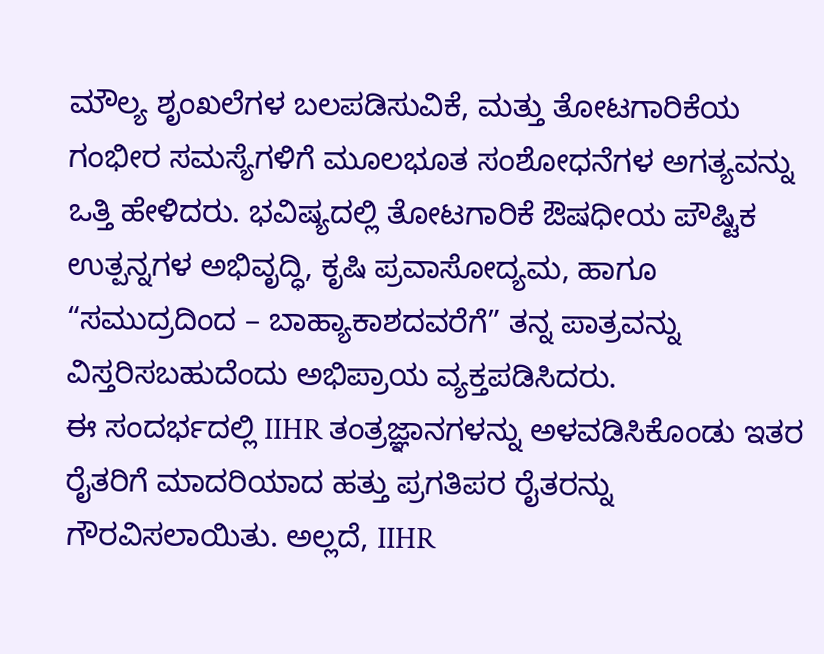ಮೌಲ್ಯ ಶೃಂಖಲೆಗಳ ಬಲಪಡಿಸುವಿಕೆ, ಮತ್ತು ತೋಟಗಾರಿಕೆಯ ಗಂಭೀರ ಸಮಸ್ಯೆಗಳಿಗೆ ಮೂಲಭೂತ ಸಂಶೋಧನೆಗಳ ಅಗತ್ಯವನ್ನು ಒತ್ತಿ ಹೇಳಿದರು. ಭವಿಷ್ಯದಲ್ಲಿ ತೋಟಗಾರಿಕೆ ಔಷಧೀಯ ಪೌಷ್ಟಿಕ ಉತ್ಪನ್ನಗಳ ಅಭಿವೃದ್ಧಿ, ಕೃಷಿ ಪ್ರವಾಸೋದ್ಯಮ, ಹಾಗೂ “ಸಮುದ್ರದಿಂದ – ಬಾಹ್ಯಾಕಾಶದವರೆಗೆ” ತನ್ನ ಪಾತ್ರವನ್ನು ವಿಸ್ತರಿಸಬಹುದೆಂದು ಅಭಿಪ್ರಾಯ ವ್ಯಕ್ತಪಡಿಸಿದರು.
ಈ ಸಂದರ್ಭದಲ್ಲಿ IIHR ತಂತ್ರಜ್ಞಾನಗಳನ್ನು ಅಳವಡಿಸಿಕೊಂಡು ಇತರ ರೈತರಿಗೆ ಮಾದರಿಯಾದ ಹತ್ತು ಪ್ರಗತಿಪರ ರೈತರನ್ನು ಗೌರವಿಸಲಾಯಿತು. ಅಲ್ಲದೆ, IIHR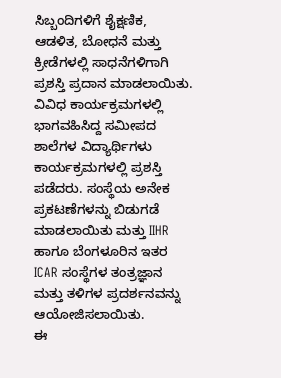ಸಿಬ್ಬಂದಿಗಳಿಗೆ ಶೈಕ್ಷಣಿಕ, ಆಡಳಿತ, ಬೋಧನೆ ಮತ್ತು ಕ್ರೀಡೆಗಳಲ್ಲಿ ಸಾಧನೆಗಳಿಗಾಗಿ ಪ್ರಶಸ್ತಿ ಪ್ರದಾನ ಮಾಡಲಾಯಿತು. ವಿವಿಧ ಕಾರ್ಯಕ್ರಮಗಳಲ್ಲಿ ಭಾಗವಹಿಸಿದ್ದ ಸಮೀಪದ ಶಾಲೆಗಳ ವಿದ್ಯಾರ್ಥಿಗಳು ಕಾರ್ಯಕ್ರಮಗಳಲ್ಲಿ ಪ್ರಶಸ್ತಿ ಪಡೆದರು. ಸಂಸ್ಥೆಯ ಅನೇಕ ಪ್ರಕಟಣೆಗಳನ್ನು ಬಿಡುಗಡೆ ಮಾಡಲಾಯಿತು ಮತ್ತು IIHR ಹಾಗೂ ಬೆಂಗಳೂರಿನ ಇತರ ICAR ಸಂಸ್ಥೆಗಳ ತಂತ್ರಜ್ಞಾನ ಮತ್ತು ತಳಿಗಳ ಪ್ರದರ್ಶನವನ್ನು ಆಯೋಜಿಸಲಾಯಿತು.
ಈ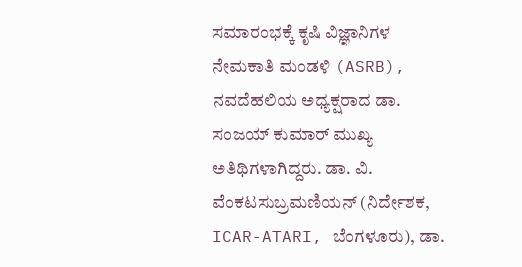ಸಮಾರಂಭಕ್ಕೆ ಕೃಷಿ ವಿಜ್ಞಾನಿಗಳ ನೇಮಕಾತಿ ಮಂಡಳಿ (ASRB), ನವದೆಹಲಿಯ ಅಧ್ಯಕ್ಷರಾದ ಡಾ. ಸಂಜಯ್ ಕುಮಾರ್ ಮುಖ್ಯ ಅತಿಥಿಗಳಾಗಿದ್ದರು. ಡಾ. ವಿ. ವೆಂಕಟಸುಬ್ರಮಣಿಯನ್ (ನಿರ್ದೇಶಕ, ICAR-ATARI, ಬೆಂಗಳೂರು), ಡಾ.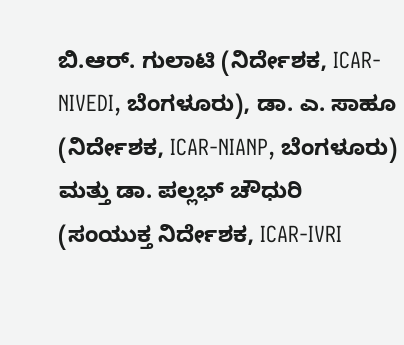ಬಿ.ಆರ್. ಗುಲಾಟಿ (ನಿರ್ದೇಶಕ, ICAR-NIVEDI, ಬೆಂಗಳೂರು), ಡಾ. ಎ. ಸಾಹೂ (ನಿರ್ದೇಶಕ, ICAR-NIANP, ಬೆಂಗಳೂರು) ಮತ್ತು ಡಾ. ಪಲ್ಲಭ್ ಚೌಧುರಿ (ಸಂಯುಕ್ತ ನಿರ್ದೇಶಕ, ICAR-IVRI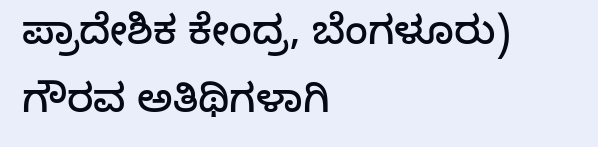ಪ್ರಾದೇಶಿಕ ಕೇಂದ್ರ, ಬೆಂಗಳೂರು) ಗೌರವ ಅತಿಥಿಗಳಾಗಿ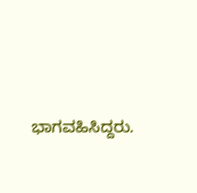ಭಾಗವಹಿಸಿದ್ದರು.